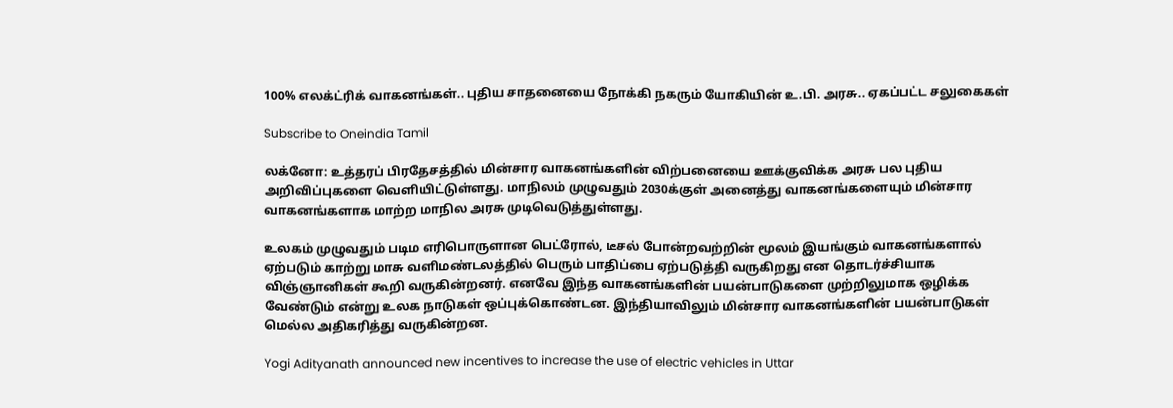100% எலக்ட்ரிக் வாகனங்கள்.. புதிய சாதனையை நோக்கி நகரும் யோகியின் உ.பி. அரசு.. ஏகப்பட்ட சலுகைகள்

Subscribe to Oneindia Tamil

லக்னோ: உத்தரப் பிரதேசத்தில் மின்சார வாகனங்களின் விற்பனையை ஊக்குவிக்க அரசு பல புதிய அறிவிப்புகளை வெளியிட்டுள்ளது. மாநிலம் முழுவதும் 2030க்குள் அனைத்து வாகனங்களையும் மின்சார வாகனங்களாக மாற்ற மாநில அரசு முடிவெடுத்துள்ளது.

உலகம் முழுவதும் படிம எரிபொருளான பெட்ரோல், டீசல் போன்றவற்றின் மூலம் இயங்கும் வாகனங்களால் ஏற்படும் காற்று மாசு வளிமண்டலத்தில் பெரும் பாதிப்பை ஏற்படுத்தி வருகிறது என தொடர்ச்சியாக விஞ்ஞானிகள் கூறி வருகின்றனர். எனவே இந்த வாகனங்களின் பயன்பாடுகளை முற்றிலுமாக ஒழிக்க வேண்டும் என்று உலக நாடுகள் ஒப்புக்கொண்டன. இந்தியாவிலும் மின்சார வாகனங்களின் பயன்பாடுகள் மெல்ல அதிகரித்து வருகின்றன.

Yogi Adityanath announced new incentives to increase the use of electric vehicles in Uttar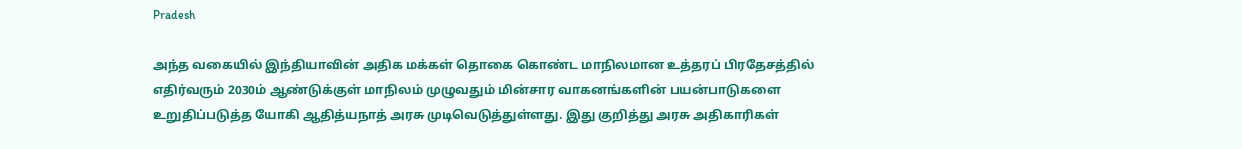Pradesh

அந்த வகையில் இந்தியாவின் அதிக மக்கள் தொகை கொண்ட மாநிலமான உத்தரப் பிரதேசத்தில் எதிர்வரும் 2030ம் ஆண்டுக்குள் மாநிலம் முழுவதும் மின்சார வாகனங்களின் பயன்பாடுகளை உறுதிப்படுத்த யோகி ஆதித்யநாத் அரசு முடிவெடுத்துள்ளது. இது குறித்து அரசு அதிகாரிகள்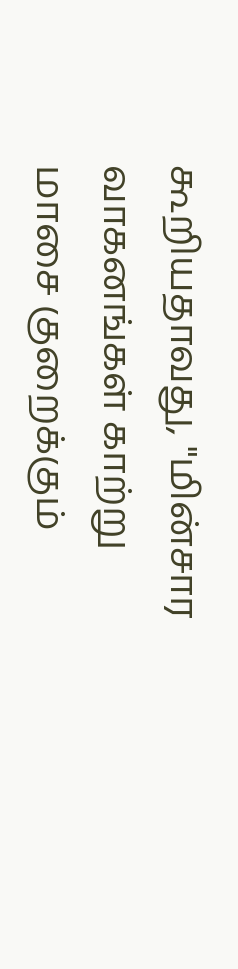கூறியதாவது, "மின்சார வாகனங்கள் காற்று மாசை குறைக்கும்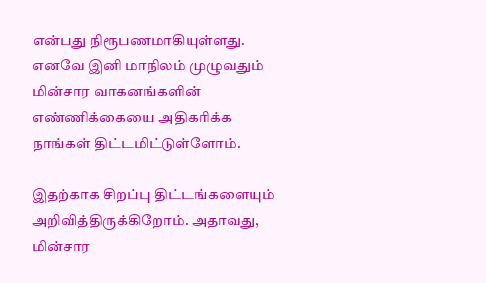என்பது நிரூபணமாகியுள்ளது. எனவே இனி மாநிலம் முழுவதும் மின்சார வாகனங்களின் எண்ணிக்கையை அதிகரிக்க நாங்கள் திட்டமிட்டுள்ளோம்.

இதற்காக சிறப்பு திட்டங்களையும் அறிவித்திருக்கிறோம். அதாவது, மின்சார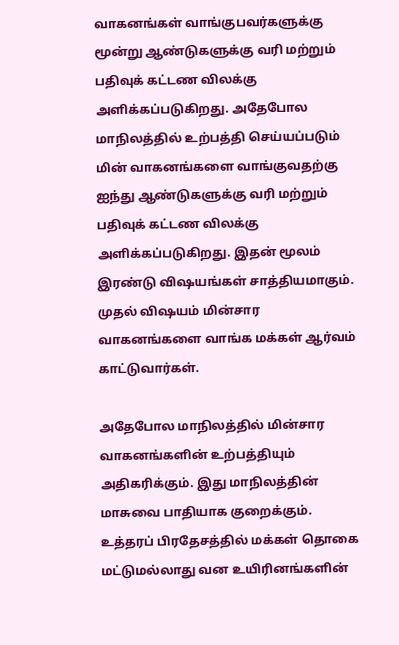வாகனங்கள் வாங்குபவர்களுக்கு மூன்று ஆண்டுகளுக்கு வரி மற்றும் பதிவுக் கட்டண விலக்கு அளிக்கப்படுகிறது. அதேபோல மாநிலத்தில் உற்பத்தி செய்யப்படும் மின் வாகனங்களை வாங்குவதற்கு ஐந்து ஆண்டுகளுக்கு வரி மற்றும் பதிவுக் கட்டண விலக்கு அளிக்கப்படுகிறது. இதன் மூலம் இரண்டு விஷயங்கள் சாத்தியமாகும். முதல் விஷயம் மின்சார வாகனங்களை வாங்க மக்கள் ஆர்வம் காட்டுவார்கள்.

அதேபோல மாநிலத்தில் மின்சார வாகனங்களின் உற்பத்தியும் அதிகரிக்கும். இது மாநிலத்தின் மாசுவை பாதியாக குறைக்கும். உத்தரப் பிரதேசத்தில் மக்கள் தொகை மட்டுமல்லாது வன உயிரினங்களின்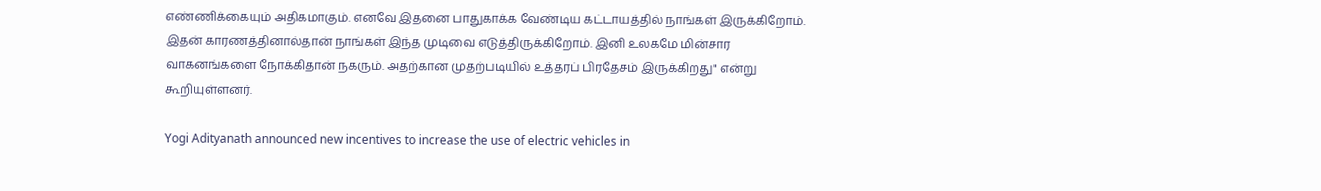எண்ணிக்கையும் அதிகமாகும். எனவே இதனை பாதுகாக்க வேண்டிய கட்டாயத்தில் நாங்கள் இருக்கிறோம். இதன் காரணத்தினால்தான் நாங்கள் இந்த முடிவை எடுத்திருக்கிறோம். இனி உலகமே மின்சார வாகனங்களை நோக்கிதான் நகரும். அதற்கான முதற்படியில் உத்தரப் பிரதேசம் இருக்கிறது" என்று கூறியுள்ளனர்.

Yogi Adityanath announced new incentives to increase the use of electric vehicles in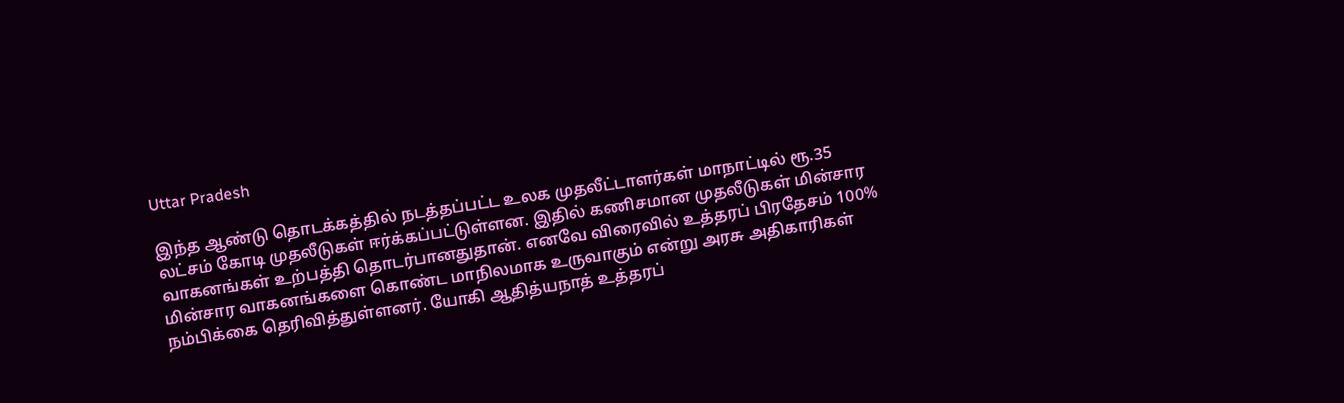Uttar Pradesh

இந்த ஆண்டு தொடக்கத்தில் நடத்தப்பட்ட உலக முதலீட்டாளர்கள் மாநாட்டில் ரூ.35 லட்சம் கோடி முதலீடுகள் ஈர்க்கப்பட்டுள்ளன. இதில் கணிசமான முதலீடுகள் மின்சார வாகனங்கள் உற்பத்தி தொடர்பானதுதான். எனவே விரைவில் உத்தரப் பிரதேசம் 100% மின்சார வாகனங்களை கொண்ட மாநிலமாக உருவாகும் என்று அரசு அதிகாரிகள் நம்பிக்கை தெரிவித்துள்ளனர். யோகி ஆதித்யநாத் உத்தரப்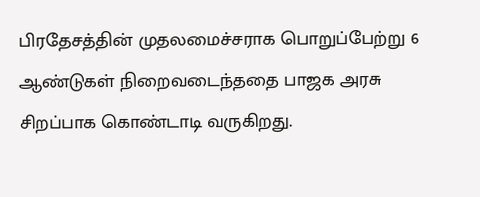பிரதேசத்தின் முதலமைச்சராக பொறுப்பேற்று 6 ஆண்டுகள் நிறைவடைந்ததை பாஜக அரசு சிறப்பாக கொண்டாடி வருகிறது.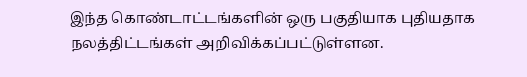இந்த கொண்டாட்டங்களின் ஒரு பகுதியாக புதியதாக நலத்திட்டங்கள் அறிவிக்கப்பட்டுள்ளன.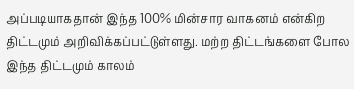அப்படியாகதான் இந்த 100% மின்சார வாகனம் என்கிற திட்டமும் அறிவிக்கப்பட்டுள்ளது. மற்ற திட்டங்களை போல இந்த திட்டமும் காலம்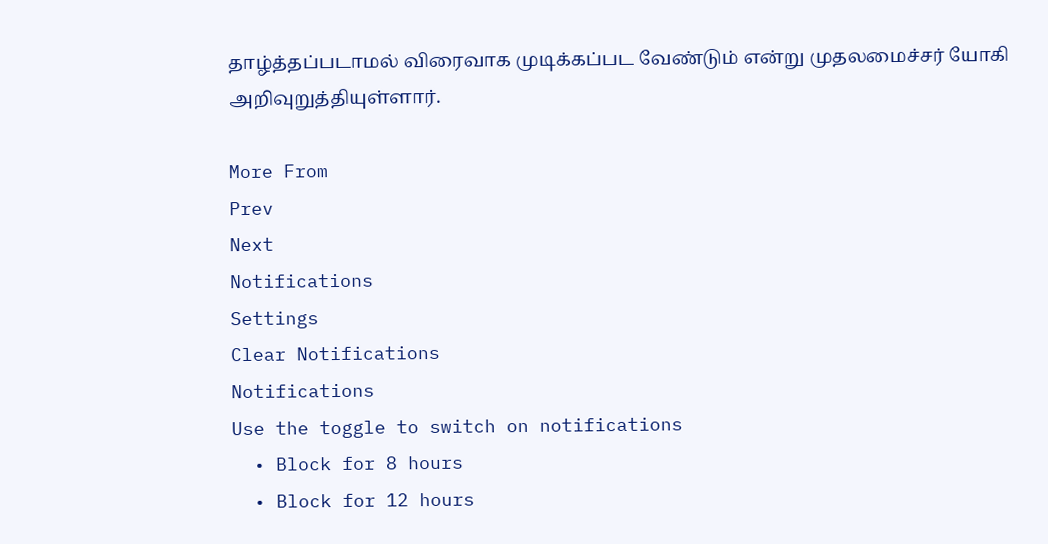தாழ்த்தப்படாமல் விரைவாக முடிக்கப்பட வேண்டும் என்று முதலமைச்சர் யோகி அறிவுறுத்தியுள்ளார்.

More From
Prev
Next
Notifications
Settings
Clear Notifications
Notifications
Use the toggle to switch on notifications
  • Block for 8 hours
  • Block for 12 hours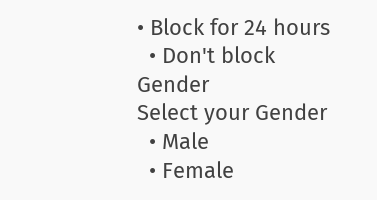• Block for 24 hours
  • Don't block
Gender
Select your Gender
  • Male
  • Female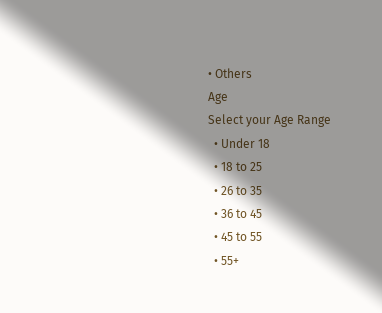• Others
Age
Select your Age Range
  • Under 18
  • 18 to 25
  • 26 to 35
  • 36 to 45
  • 45 to 55
  • 55+